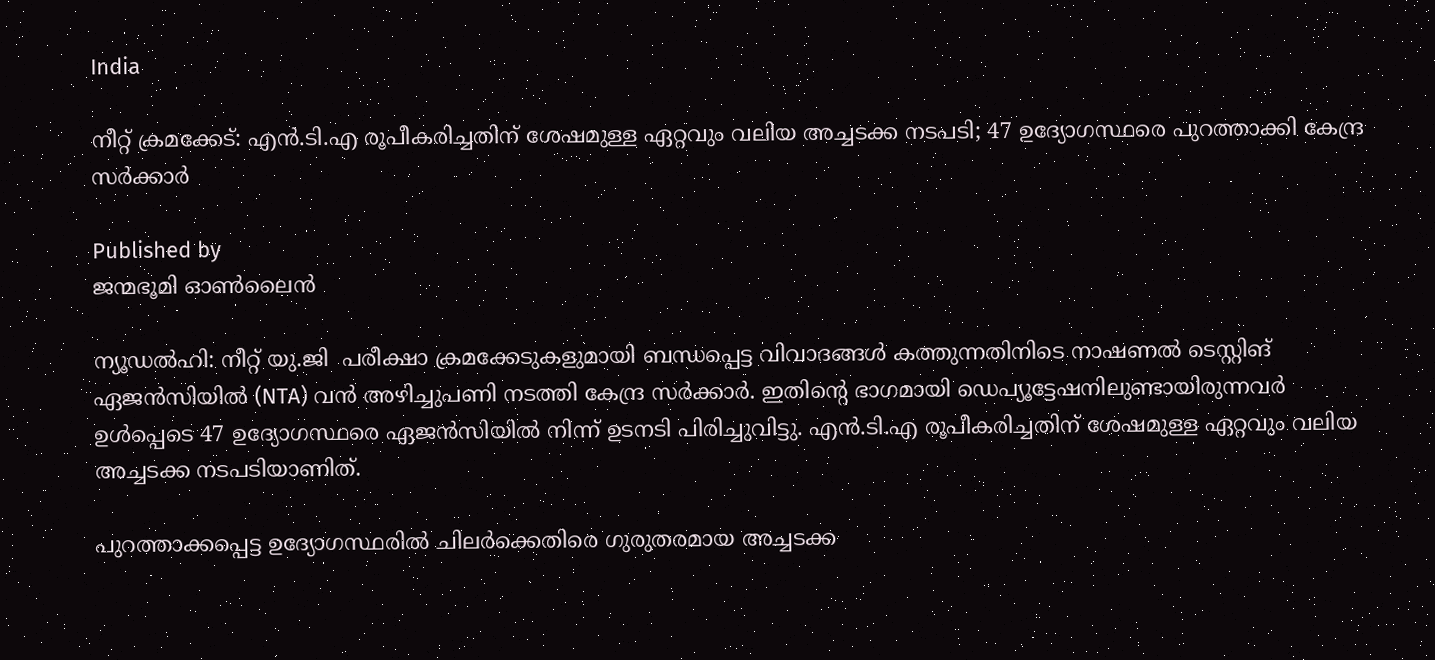India

നീറ്റ് ക്രമക്കേട്: എന്‍.ടി.എ രൂപീകരിച്ചതിന് ശേഷമുള്ള ഏറ്റവും വലിയ അച്ചടക്ക നടപടി; 47 ഉദ്യോഗസ്ഥരെ പുറത്താക്കി കേന്ദ്ര സർക്കാർ

Published by
ജന്മഭൂമി ഓണ്‍ലൈന്‍

ന്യൂഡൽഹി: നീറ്റ് യു.ജി  പരീക്ഷാ ക്രമക്കേടുകളുമായി ബന്ധപ്പെട്ട വിവാദങ്ങൾ കത്തുന്നതിനിടെ നാഷണൽ ടെസ്റ്റിങ് ഏജൻസിയിൽ (NTA) വൻ അഴിച്ചുപണി നടത്തി കേന്ദ്ര സർക്കാർ. ഇതിന്റെ ഭാഗമായി ഡെപ്യൂട്ടേഷനിലുണ്ടായിരുന്നവർ ഉൾപ്പെടെ 47 ഉദ്യോഗസ്ഥരെ ഏജൻസിയിൽ നിന്ന് ഉടനടി പിരിച്ചുവിട്ടു. എന്‍.ടി.എ രൂപീകരിച്ചതിന് ശേഷമുള്ള ഏറ്റവും വലിയ അച്ചടക്ക നടപടിയാണിത്.

പുറത്താക്കപ്പെട്ട ഉദ്യോഗസ്ഥരിൽ ചിലർക്കെതിരെ ഗുരുതരമായ അച്ചടക്ക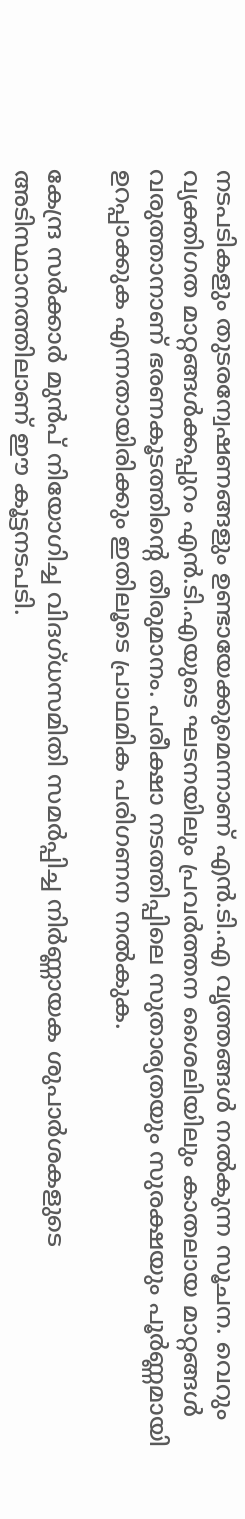നടപടികളും തുടരന്വേഷണങ്ങളും ഉണ്ടായേക്കുമെന്നാണ് എൻ.ടി.എ വൃത്തങ്ങൾ നൽകുന്ന സൂചന. വെറും വ്യക്തിഗത മാറ്റങ്ങൾക്കപ്പുറം എൻ.ടി.എയുടെ ഘടനയിലും പ്രവർത്തന ശൈലിയിലും കാതലായ മാറ്റങ്ങൾ വരുത്താനാണ് ഭരണകൂടത്തിന്റെ തീരുമാനം. പരീക്ഷാ നടത്തിപ്പിലെ സുതാര്യതയും സുരക്ഷയും പൂർണ്ണമായി ഉറപ്പാക്കുക എന്നതായിരിക്കും ഇതിലൂടെ പ്രാഥമിക പരിഗണന നൽകുക.

കേന്ദ്ര സർക്കാർ മുൻപ് നിയോഗിച്ച വിദഗ്ധസമിതി സമർപ്പിച്ച നിർണ്ണായക ശുപാർശകളുടെ അടിസ്ഥാനത്തിലാണ് ഈ കൂട്ടനടപടി.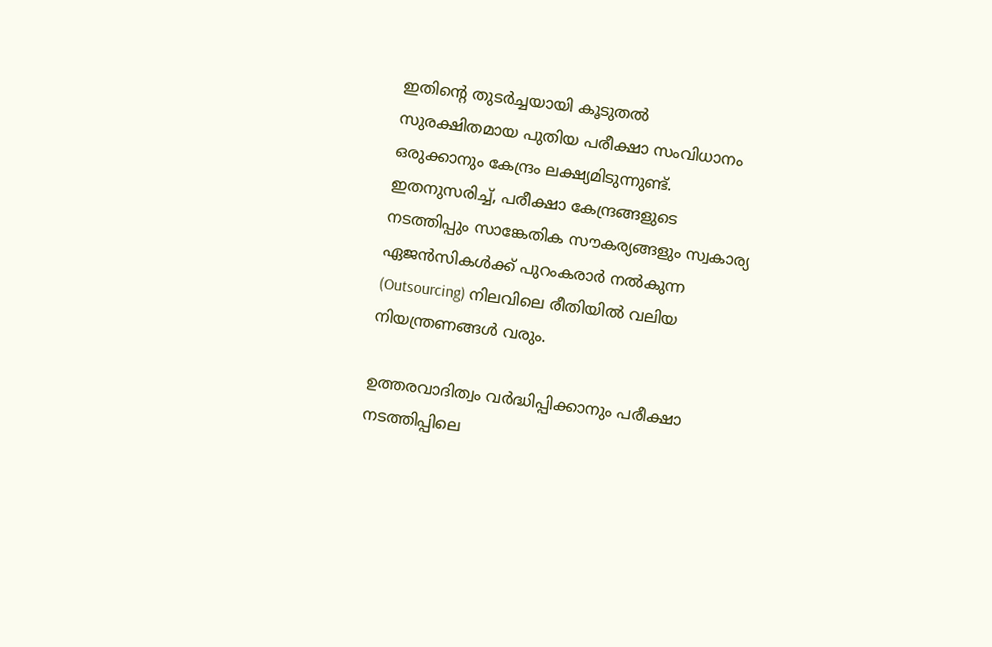ഇതിന്റെ തുടർച്ചയായി കൂടുതൽ സുരക്ഷിതമായ പുതിയ പരീക്ഷാ സംവിധാനം ഒരുക്കാനും കേന്ദ്രം ലക്ഷ്യമിടുന്നുണ്ട്. ഇതനുസരിച്ച്, പരീക്ഷാ കേന്ദ്രങ്ങളുടെ നടത്തിപ്പും സാങ്കേതിക സൗകര്യങ്ങളും സ്വകാര്യ ഏജൻസികൾക്ക് പുറംകരാർ നൽകുന്ന (Outsourcing) നിലവിലെ രീതിയിൽ വലിയ നിയന്ത്രണങ്ങൾ വരും.

ഉത്തരവാദിത്വം വർദ്ധിപ്പിക്കാനും പരീക്ഷാ നടത്തിപ്പിലെ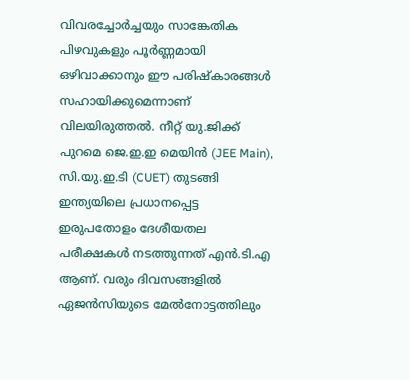വിവരച്ചോർച്ചയും സാങ്കേതിക പിഴവുകളും പൂർണ്ണമായി ഒഴിവാക്കാനും ഈ പരിഷ്കാരങ്ങൾ സഹായിക്കുമെന്നാണ് വിലയിരുത്തൽ. നീറ്റ് യു.ജിക്ക് പുറമെ ജെ.ഇ.ഇ മെയിൻ (JEE Main), സി.യു.ഇ.ടി (CUET) തുടങ്ങി ഇന്ത്യയിലെ പ്രധാനപ്പെട്ട ഇരുപതോളം ദേശീയതല പരീക്ഷകൾ നടത്തുന്നത് എൻ.ടി.എ ആണ്. വരും ദിവസങ്ങളിൽ ഏജൻസിയുടെ മേൽനോട്ടത്തിലും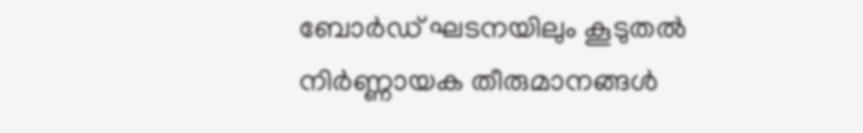ബോർഡ് ഘടനയിലും കൂടുതൽ നിർണ്ണായക തീരുമാനങ്ങൾ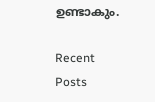ഉണ്ടാകും.

Recent Posts